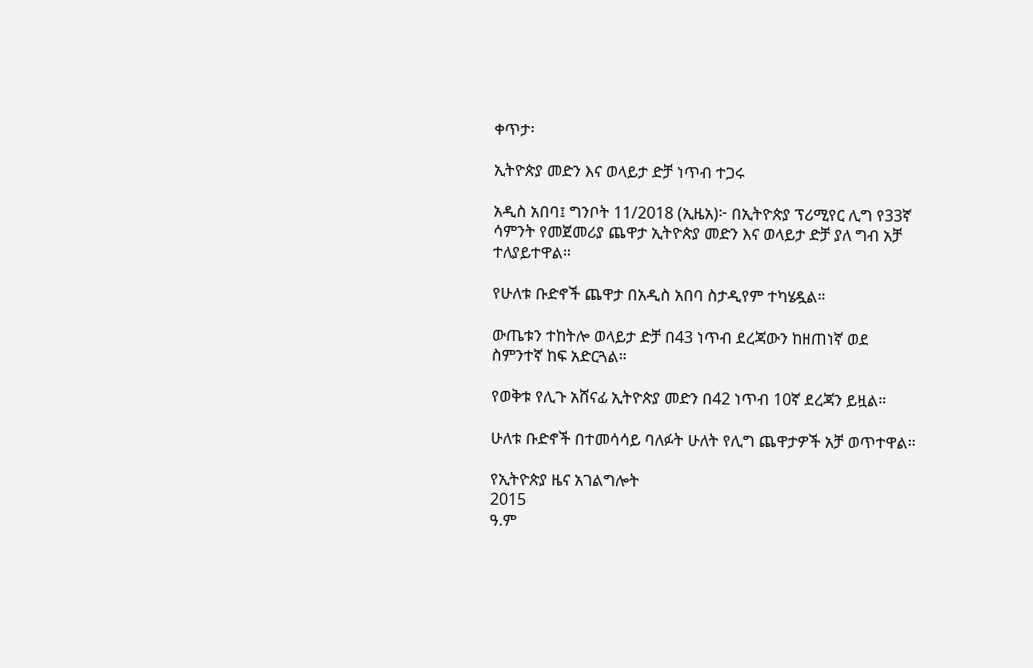ቀጥታ፡

ኢትዮጵያ መድን እና ወላይታ ድቻ ነጥብ ተጋሩ

አዲስ አበባ፤ ግንቦት 11/2018 (ኢዜአ)፦ በኢትዮጵያ ፕሪሚየር ሊግ የ33ኛ ሳምንት የመጀመሪያ ጨዋታ ኢትዮጵያ መድን እና ወላይታ ድቻ ያለ ግብ አቻ ተለያይተዋል።

የሁለቱ ቡድኖች ጨዋታ በአዲስ አበባ ስታዲየም ተካሄዷል።

ውጤቱን ተከትሎ ወላይታ ድቻ በ43 ነጥብ ደረጃውን ከዘጠነኛ ወደ ስምንተኛ ከፍ አድርጓል።

የወቅቱ የሊጉ አሸናፊ ኢትዮጵያ መድን በ42 ነጥብ 10ኛ ደረጃን ይዟል።

ሁለቱ ቡድኖች በተመሳሳይ ባለፉት ሁለት የሊግ ጨዋታዎች አቻ ወጥተዋል።

የኢትዮጵያ ዜና አገልግሎት
2015
ዓ.ም